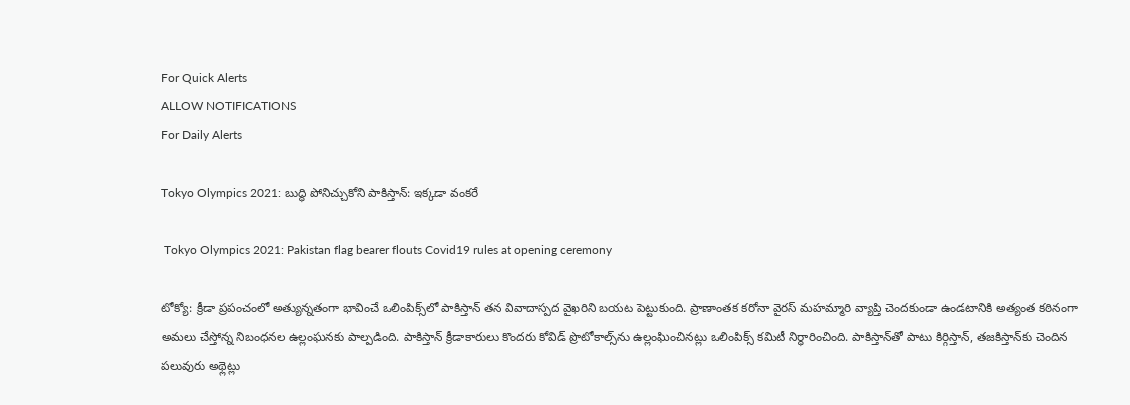For Quick Alerts
ALLOW NOTIFICATIONS
For Daily Alerts

Tokyo Olympics 2021: బుద్ధి పోనిచ్చుకోని పాకిస్తాన్: ఇక్కడా వంకరే

 Tokyo Olympics 2021: Pakistan flag bearer flouts Covid19 rules at opening ceremony

టోక్యో: క్రీడా ప్రపంచంలో అత్యున్నతంగా భావించే ఒలింపిక్స్‌లో పాకిస్తాన్ తన వివాదాస్పద వైఖరిని బయట పెట్టుకుంది. ప్రాణాంతక కరోనా వైరస్ మహమ్మారి వ్యాప్తి చెందకుండా ఉండటానికి అత్యంత కఠినంగా అమలు చేస్తోన్న నిబంధనల ఉల్లంఘనకు పాల్పడింది. పాకిస్తాన్ క్రీడాకారులు కొందరు కోవిడ్ ప్రొటోకాల్స్‌ను ఉల్లంఘించినట్లు ఒలింపిక్స్ కమిటీ నిర్ధారించింది. పాకిస్తాన్‌తో పాటు కిర్గిస్తాన్, తజకిస్తాన్‌కు చెందిన పలువురు అథ్లెట్లు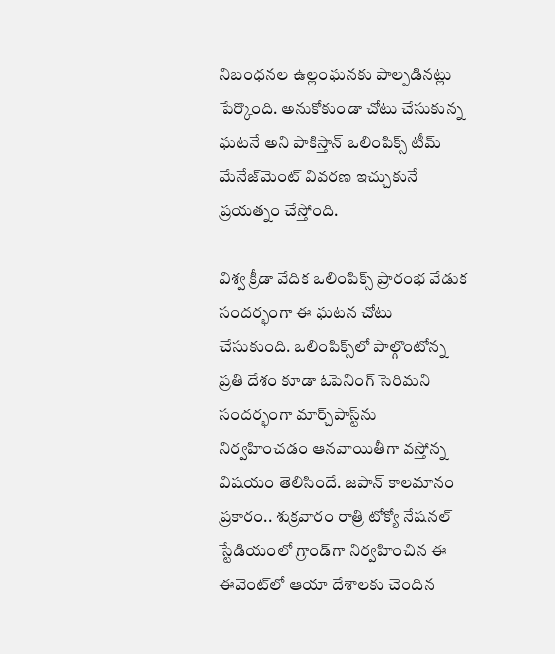నిబంధనల ఉల్లంఘనకు పాల్పడినట్లు పేర్కొంది. అనుకోకుండా చోటు చేసుకున్న ఘటనే అని పాకిస్తాన్ ఒలింపిక్స్ టీమ్ మేనేజ్‌మెంట్ వివరణ ఇచ్చుకునే ప్రయత్నం చేస్తోంది.

విశ్వ క్రీడా వేదిక ఒలింపిక్స్ ప్రారంభ వేడుక సందర్భంగా ఈ ఘటన చోటు చేసుకుంది. ఒలింపిక్స్‌లో పాల్గొంటోన్న ప్రతి దేశం కూడా ఓపెనింగ్ సెరిమని సందర్భంగా మార్చ్‌పాస్ట్‌ను నిర్వహించడం ఆనవాయితీగా వస్తోన్న విషయం తెలిసిందే. జపాన్ కాలమానం ప్రకారం.. శుక్రవారం రాత్రి టోక్యో నేషనల్ స్టేడియంలో గ్రాండ్‌గా నిర్వహించిన ఈ ఈవెంట్‌లో ఆయా దేశాలకు చెందిన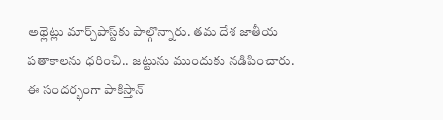అథ్లెట్లు మార్చ్‌పాస్ట్‌కు పాల్గొన్నారు. తమ దేశ జాతీయ పతాకాలను ధరించి.. జట్టును ముందుకు నడిపించారు. ఈ సందర్భంగా పాకిస్తాన్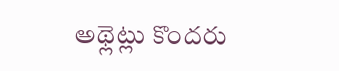అథ్లెట్లు కొందరు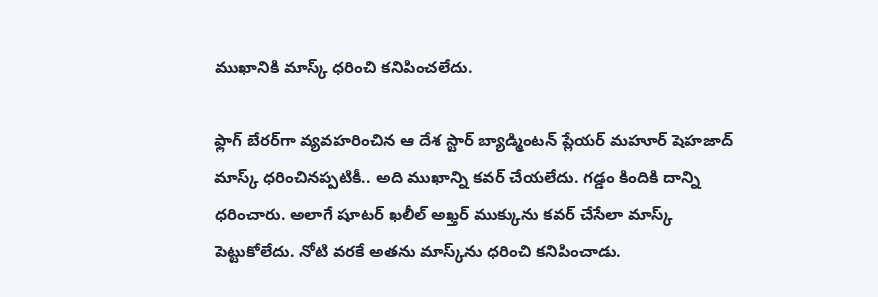ముఖానికి మాస్క్ ధరించి కనిపించలేదు.

ఫ్లాగ్ బేరర్‌గా వ్యవహరించిన ఆ దేశ స్టార్ బ్యాడ్మింటన్ ప్లేయర్ మహూర్ షెహజాద్ మాస్క్ ధరించినప్పటికీ.. అది ముఖాన్ని కవర్ చేయలేదు. గడ్డం కిందికి దాన్ని ధరించారు. అలాగే షూటర్ ఖలీల్ అఖ్తర్ ముక్కును కవర్ చేసేలా మాస్క్ పెట్టుకోలేదు. నోటి వరకే అతను మాస్క్‌ను ధరించి కనిపించాడు.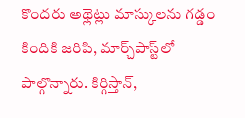కొందరు అథ్లెట్లు మాస్కులను గడ్డం కిందికి జరిపి, మార్చ్‌పాస్ట్‌లో పాల్గొన్నారు. కిర్గిస్తాన్,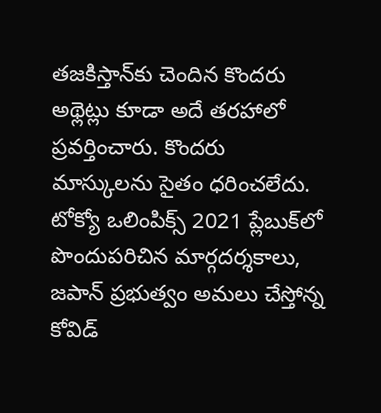తజకిస్తాన్‌కు చెందిన కొందరు అథ్లెట్లు కూడా అదే తరహాలో ప్రవర్తించారు. కొందరు మాస్కులను సైతం ధరించలేదు. టోక్యో ఒలింపిక్స్ 2021 ప్లేబుక్‌లో పొందుపరిచిన మార్గదర్శకాలు, జపాన్ ప్రభుత్వం అమలు చేస్తోన్న కోవిడ్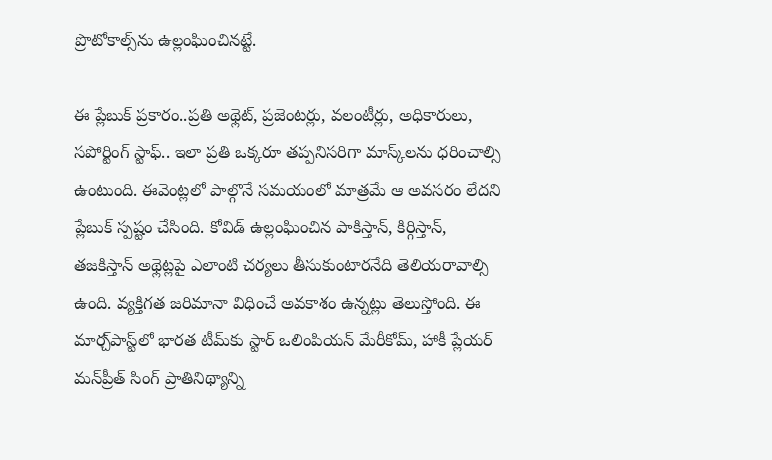ప్రొటోకాల్స్‌ను ఉల్లంఘించినట్టే.

ఈ ప్లేబుక్ ప్రకారం..ప్రతి అథ్లెట్, ప్రజెంటర్లు, వలంటీర్లు, అధికారులు, సపోర్టింగ్ స్టాఫ్.. ఇలా ప్రతి ఒక్కరూ తప్పనిసరిగా మాస్క్‌లను ధరించాల్సి ఉంటుంది. ఈవెంట్లలో పాల్గొనే సమయంలో మాత్రమే ఆ అవసరం లేదని ప్లేబుక్ స్పష్టం చేసింది. కోవిడ్ ఉల్లంఘించిన పాకిస్తాన్, కిర్గిస్తాన్, తజకిస్తాన్ అథ్లెట్లపై ఎలాంటి చర్యలు తీసుకుంటారనేది తెలియరావాల్సి ఉంది. వ్యక్తిగత జరిమానా విధించే అవకాశం ఉన్నట్లు తెలుస్తోంది. ఈ మార్చ్‌పాస్ట్‌లో భారత టీమ్‌కు స్టార్ ఒలింపియన్ మేరీకోమ్, హాకీ ప్లేయర్ మన్‌ప్రీత్ సింగ్ ప్రాతినిథ్యాన్ని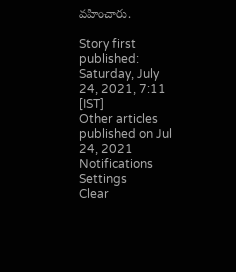వహించారు.

Story first published: Saturday, July 24, 2021, 7:11 [IST]
Other articles published on Jul 24, 2021
Notifications
Settings
Clear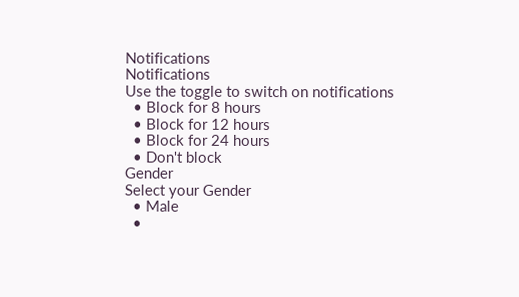Notifications
Notifications
Use the toggle to switch on notifications
  • Block for 8 hours
  • Block for 12 hours
  • Block for 24 hours
  • Don't block
Gender
Select your Gender
  • Male
  •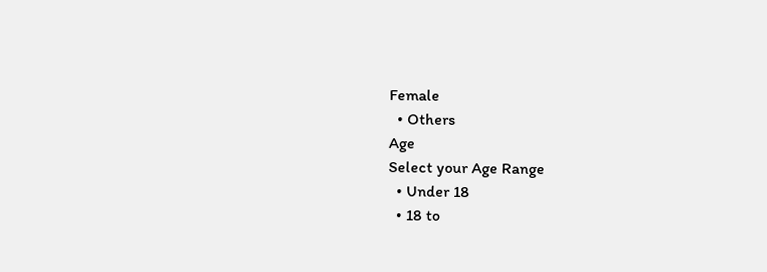Female
  • Others
Age
Select your Age Range
  • Under 18
  • 18 to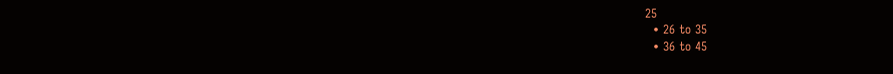25
  • 26 to 35
  • 36 to 45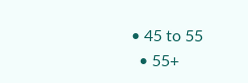• 45 to 55
  • 55+